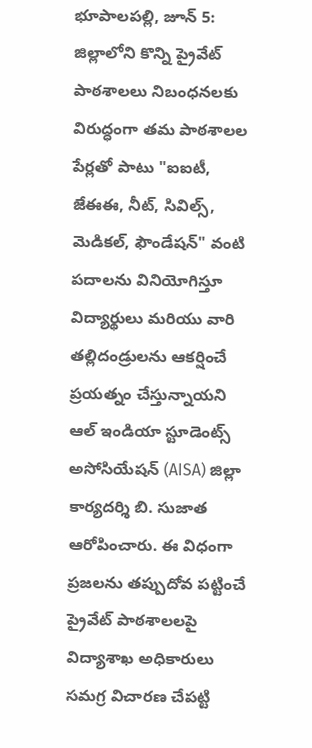భూపాలపల్లి, జూన్ 5: జిల్లాలోని కొన్ని ప్రైవేట్ పాఠశాలలు నిబంధనలకు విరుద్ధంగా తమ పాఠశాలల పేర్లతో పాటు "ఐఐటీ, జేఈఈ, నీట్, సివిల్స్, మెడికల్, ఫౌండేషన్" వంటి పదాలను వినియోగిస్తూ విద్యార్థులు మరియు వారి తల్లిదండ్రులను ఆకర్షించే ప్రయత్నం చేస్తున్నాయని ఆల్ ఇండియా స్టూడెంట్స్ అసోసియేషన్ (AISA) జిల్లా కార్యదర్శి బి. సుజాత ఆరోపించారు. ఈ విధంగా ప్రజలను తప్పుదోవ పట్టించే ప్రైవేట్ పాఠశాలలపై విద్యాశాఖ అధికారులు సమగ్ర విచారణ చేపట్టి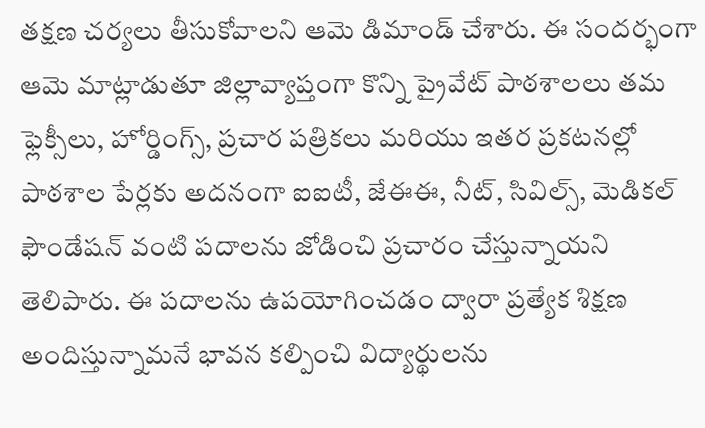తక్షణ చర్యలు తీసుకోవాలని ఆమె డిమాండ్ చేశారు. ఈ సందర్భంగా ఆమె మాట్లాడుతూ జిల్లావ్యాప్తంగా కొన్ని ప్రైవేట్ పాఠశాలలు తమ ఫ్లెక్సీలు, హోర్డింగ్స్, ప్రచార పత్రికలు మరియు ఇతర ప్రకటనల్లో పాఠశాల పేర్లకు అదనంగా ఐఐటీ, జేఈఈ, నీట్, సివిల్స్, మెడికల్ ఫౌండేషన్ వంటి పదాలను జోడించి ప్రచారం చేస్తున్నాయని తెలిపారు. ఈ పదాలను ఉపయోగించడం ద్వారా ప్రత్యేక శిక్షణ అందిస్తున్నామనే భావన కల్పించి విద్యార్థులను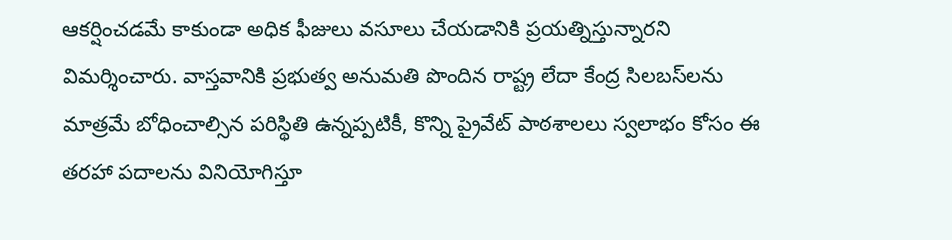ఆకర్షించడమే కాకుండా అధిక ఫీజులు వసూలు చేయడానికి ప్రయత్నిస్తున్నారని విమర్శించారు. వాస్తవానికి ప్రభుత్వ అనుమతి పొందిన రాష్ట్ర లేదా కేంద్ర సిలబస్‌లను మాత్రమే బోధించాల్సిన పరిస్థితి ఉన్నప్పటికీ, కొన్ని ప్రైవేట్ పాఠశాలలు స్వలాభం కోసం ఈ తరహా పదాలను వినియోగిస్తూ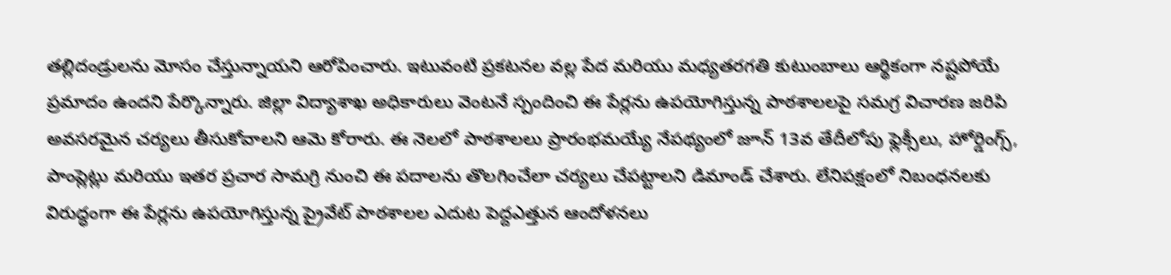తల్లిదండ్రులను మోసం చేస్తున్నాయని ఆరోపించారు. ఇటువంటి ప్రకటనల వల్ల పేద మరియు మధ్యతరగతి కుటుంబాలు ఆర్థికంగా నష్టపోయే ప్రమాదం ఉందని పేర్కొన్నారు. జిల్లా విద్యాశాఖ అధికారులు వెంటనే స్పందించి ఈ పేర్లను ఉపయోగిస్తున్న పాఠశాలలపై సమగ్ర విచారణ జరిపి అవసరమైన చర్యలు తీసుకోవాలని ఆమె కోరారు. ఈ నెలలో పాఠశాలలు ప్రారంభమయ్యే నేపథ్యంలో జూన్ 13వ తేదీలోపు ఫ్లెక్సీలు, హోర్డింగ్స్, పాంప్లెట్లు మరియు ఇతర ప్రచార సామగ్రి నుంచి ఈ పదాలను తొలగించేలా చర్యలు చేపట్టాలని డిమాండ్ చేశారు. లేనిపక్షంలో నిబంధనలకు విరుద్ధంగా ఈ పేర్లను ఉపయోగిస్తున్న ప్రైవేట్ పాఠశాలల ఎదుట పెద్దఎత్తున ఆందోళనలు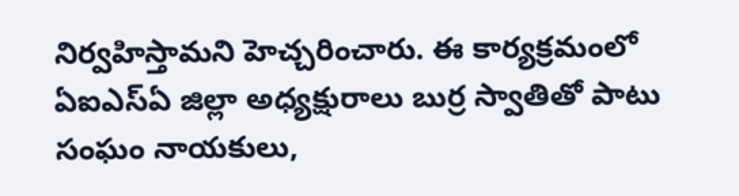నిర్వహిస్తామని హెచ్చరించారు. ఈ కార్యక్రమంలో ఏఐఎస్ఏ జిల్లా అధ్యక్షురాలు బుర్ర స్వాతితో పాటు సంఘం నాయకులు,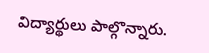విద్యార్థులు పాల్గొన్నారు.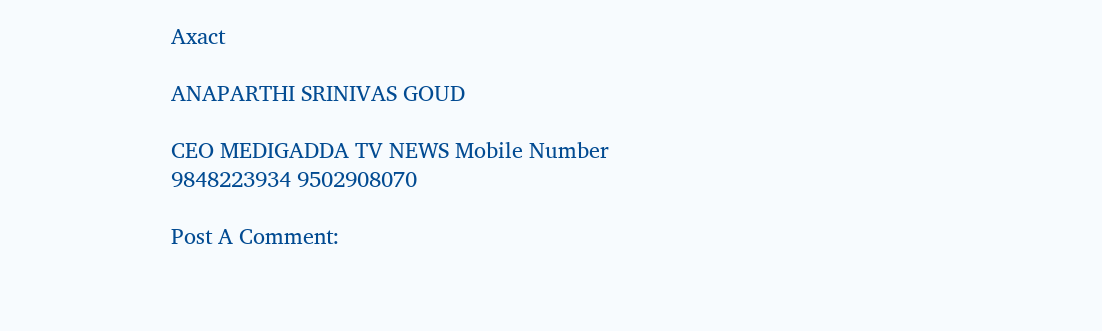Axact

ANAPARTHI SRINIVAS GOUD

CEO MEDIGADDA TV NEWS Mobile Number 9848223934 9502908070

Post A Comment: